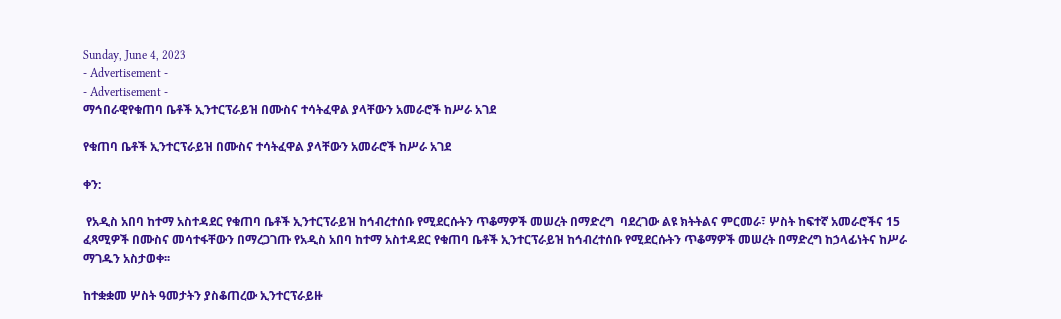Sunday, June 4, 2023
- Advertisement -
- Advertisement -
ማኅበራዊየቁጠባ ቤቶች ኢንተርፕራይዝ በሙስና ተሳትፈዋል ያላቸውን አመራሮች ከሥራ አገደ

የቁጠባ ቤቶች ኢንተርፕራይዝ በሙስና ተሳትፈዋል ያላቸውን አመራሮች ከሥራ አገደ

ቀን:

 የአዲስ አበባ ከተማ አስተዳደር የቁጠባ ቤቶች ኢንተርፕራይዝ ከኅብረተሰቡ የሚደርሱትን ጥቆማዎች መሠረት በማድረግ  ባደረገው ልዩ ክትትልና ምርመራ፣ ሦስት ከፍተኛ አመራሮችና 15 ፈጻሚዎች በሙስና መሳተፋቸውን በማረጋገጡ የአዲስ አበባ ከተማ አስተዳደር የቁጠባ ቤቶች ኢንተርፕራይዝ ከኅብረተሰቡ የሚደርሱትን ጥቆማዎች መሠረት በማድረግ ከኃላፊነትና ከሥራ ማገዱን አስታወቀ፡፡

ከተቋቋመ ሦስት ዓመታትን ያስቆጠረው ኢንተርፕራይዙ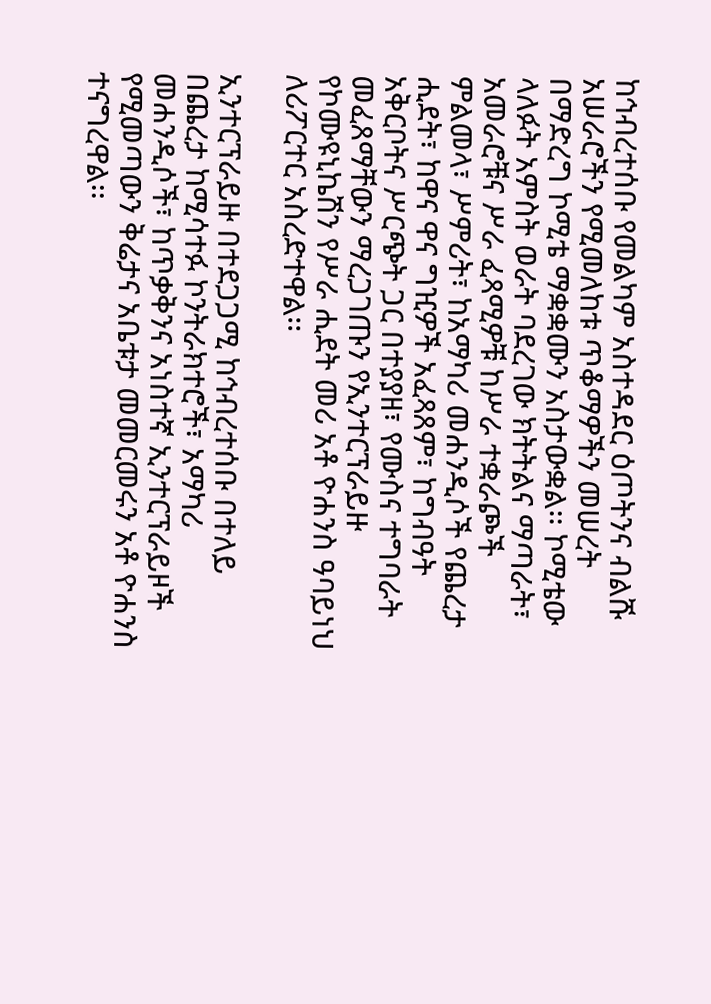ከኅብረተሰቡ የመልካም አስተዳደር ዕጦትንና ብልሹ አሠራሮችን የሚመለከቱ ጥቆማዎችን መሠረት በማድረግ ኮሚቴ ማቋቋሙን አስታውቋል፡፡ ኮሚቴው ላለፉት አምስት ወራት ባደረገው ክትትልና ማጣራት፣ አመራሮቹና ሥራ ፈጻሚዎቹ ከሥራ ተቋራጮች ምልመላ፣ ሥምሪት፣ ከአማካሪ መሐንዲሶች የጨረታ ሒደት፣ ከዋና ዋና ግዢዎች አፈጻጸም፣ ከግብዓት አቅርቦትና ሥርጭት ጋር በተያያዘ፣ የሙስና ተግባራት መፈጸማቸውን ማረጋገጡን የኢንተርፕራይዙ የኮሙዩኒኬሽን የሥራ ሒደት መሪ አቶ ዮሐንስ ዓባይነህ ለሪፖርተር አስረድተዋል፡፡

ኢንተርፕራይዙ በተደጋጋሚ ከኅብረተሰቡ በተለይ በጨረታ ከሚሳተፉ ኮንትራክተሮች፣ አማካሪ መሐንዲሶች፣ ከጥቃቅንና አነስተኛ ኢንተርፕራይዞች የሚመጣውን ቅሬታና አቤቱታ መመርመሩን አቶ ዮሐንስ ተናግረዋል፡፡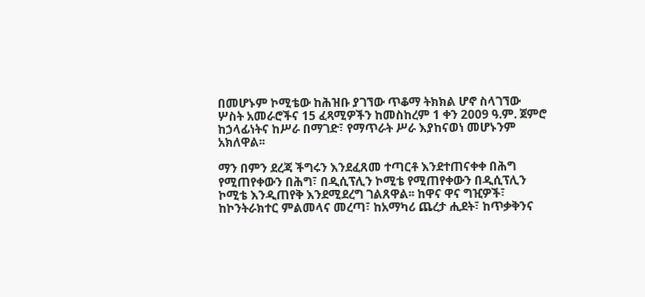በመሆኑም ኮሚቴው ከሕዝቡ ያገኘው ጥቆማ ትክክል ሆኖ ስላገኘው ሦስት አመራሮችና 15 ፈጻሚዎችን ከመስከረም 1 ቀን 2009 ዓ.ም. ጀምሮ ከኃላፊነትና ከሥራ በማገድ፣ የማጥራት ሥራ እያከናወነ መሆኑንም አክለዋል፡፡

ማን በምን ደረጃ ችግሩን እንደፈጸመ ተጣርቶ እንደተጠናቀቀ በሕግ የሚጠየቀውን በሕግ፣ በዲሲፕሊን ኮሚቴ የሚጠየቀውን በዲሲፕሊን ኮሚቴ እንዲጠየቅ እንደሚደረግ ገልጸዋል፡፡ ከዋና ዋና ግዢዎች፣ ከኮንትራክተር ምልመላና መረጣ፣ ከአማካሪ ጨረታ ሒደት፣ ከጥቃቅንና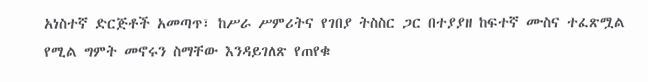አነስተኛ ድርጅቶች አመጣጥ፣ ከሥራ ሥምሪትና የገበያ ትስስር ጋር በተያያዘ ከፍተኛ ሙስና ተፈጽሟል የሚል ግምት መኖሩን ስማቸው እንዳይገለጽ የጠየቁ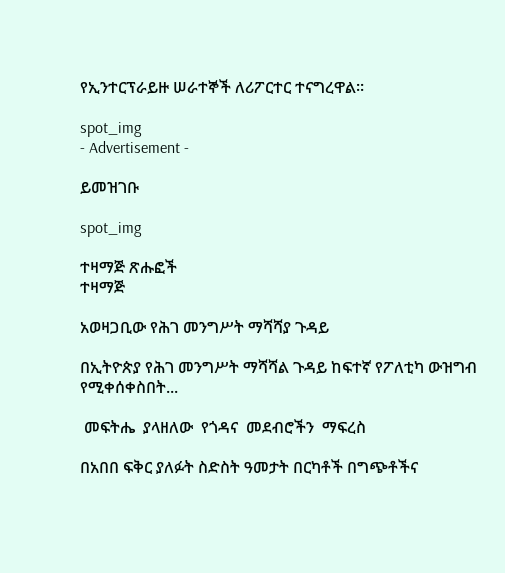የኢንተርፕራይዙ ሠራተኞች ለሪፖርተር ተናግረዋል፡፡

spot_img
- Advertisement -

ይመዝገቡ

spot_img

ተዛማጅ ጽሑፎች
ተዛማጅ

አወዛጋቢው የሕገ መንግሥት ማሻሻያ ጉዳይ

በኢትዮጵያ የሕገ መንግሥት ማሻሻል ጉዳይ ከፍተኛ የፖለቲካ ውዝግብ የሚቀሰቀስበት...

 መፍትሔ  ያላዘለው  የጎዳና  መደብሮችን  ማፍረስ

በአበበ ፍቅር ያለፉት ስድስት ዓመታት በርካቶች በግጭቶችና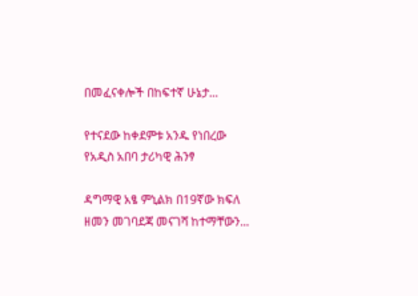በመፈናቀሎች በከፍተኛ ሁኔታ...

የተናደው ከቀደምቱ አንዱ የነበረው የአዲስ አበባ ታሪካዊ ሕንፃ

ዳግማዊ አፄ ምኒልክ በ19ኛው ክፍለ ዘመን መገባደጃ መናገሻ ከተማቸውን...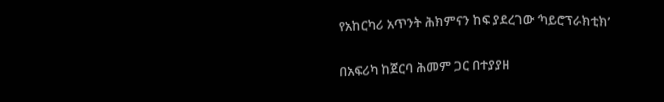የአከርካሪ አጥንት ሕክምናን ከፍ ያደረገው ‘ካይሮፕራክቲክ’

በአፍሪካ ከጀርባ ሕመም ጋር በተያያዘ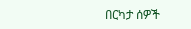በርካታ ሰዎች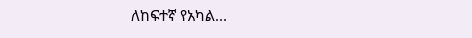ለከፍተኛ የአካል...